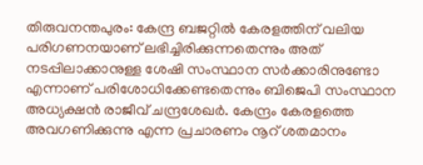തിരുവനന്തപുരം: കേന്ദ്ര ബജറ്റിൽ കേരളത്തിന് വലിയ പരിഗണനയാണ് ലഭിച്ചിരിക്കുന്നതെന്നും അത് നടപ്പിലാക്കാനുള്ള ശേഷി സംസ്ഥാന സർക്കാരിനുണ്ടോ എന്നാണ് പരിശോധിക്കേണ്ടതെന്നും ബിജെപി സംസ്ഥാന അധ്യക്ഷൻ രാജീവ് ചന്ദ്രശേഖർ. കേന്ദ്രം കേരളത്തെ അവഗണിക്കുന്നു എന്ന പ്രചാരണം നൂറ് ശതമാനം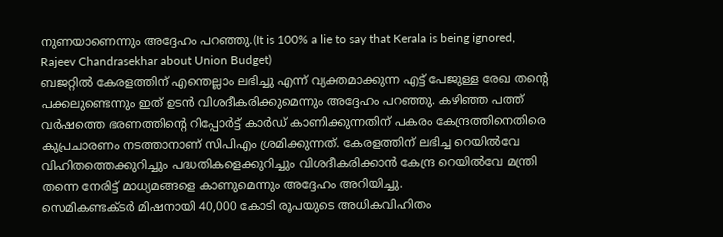നുണയാണെന്നും അദ്ദേഹം പറഞ്ഞു.(It is 100% a lie to say that Kerala is being ignored, Rajeev Chandrasekhar about Union Budget)
ബജറ്റിൽ കേരളത്തിന് എന്തെല്ലാം ലഭിച്ചു എന്ന് വ്യക്തമാക്കുന്ന എട്ട് പേജുള്ള രേഖ തന്റെ പക്കലുണ്ടെന്നും ഇത് ഉടൻ വിശദീകരിക്കുമെന്നും അദ്ദേഹം പറഞ്ഞു. കഴിഞ്ഞ പത്ത് വർഷത്തെ ഭരണത്തിന്റെ റിപ്പോർട്ട് കാർഡ് കാണിക്കുന്നതിന് പകരം കേന്ദ്രത്തിനെതിരെ കുപ്രചാരണം നടത്താനാണ് സിപിഎം ശ്രമിക്കുന്നത്. കേരളത്തിന് ലഭിച്ച റെയിൽവേ വിഹിതത്തെക്കുറിച്ചും പദ്ധതികളെക്കുറിച്ചും വിശദീകരിക്കാൻ കേന്ദ്ര റെയിൽവേ മന്ത്രി തന്നെ നേരിട്ട് മാധ്യമങ്ങളെ കാണുമെന്നും അദ്ദേഹം അറിയിച്ചു.
സെമികണ്ടക്ടർ മിഷനായി 40,000 കോടി രൂപയുടെ അധികവിഹിതം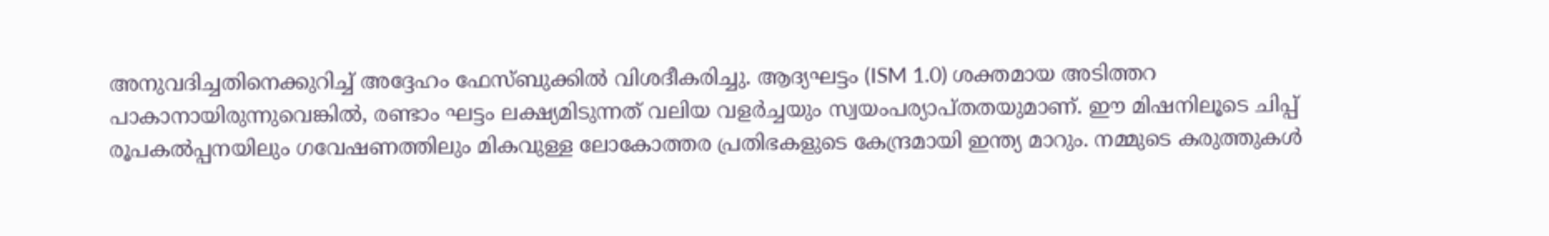അനുവദിച്ചതിനെക്കുറിച്ച് അദ്ദേഹം ഫേസ്ബുക്കിൽ വിശദീകരിച്ചു. ആദ്യഘട്ടം (ISM 1.0) ശക്തമായ അടിത്തറ പാകാനായിരുന്നുവെങ്കിൽ, രണ്ടാം ഘട്ടം ലക്ഷ്യമിടുന്നത് വലിയ വളർച്ചയും സ്വയംപര്യാപ്തതയുമാണ്. ഈ മിഷനിലൂടെ ചിപ്പ് രൂപകൽപ്പനയിലും ഗവേഷണത്തിലും മികവുള്ള ലോകോത്തര പ്രതിഭകളുടെ കേന്ദ്രമായി ഇന്ത്യ മാറും. നമ്മുടെ കരുത്തുകൾ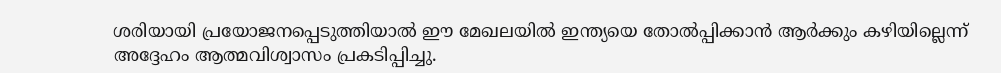ശരിയായി പ്രയോജനപ്പെടുത്തിയാൽ ഈ മേഖലയിൽ ഇന്ത്യയെ തോൽപ്പിക്കാൻ ആർക്കും കഴിയില്ലെന്ന് അദ്ദേഹം ആത്മവിശ്വാസം പ്രകടിപ്പിച്ചു.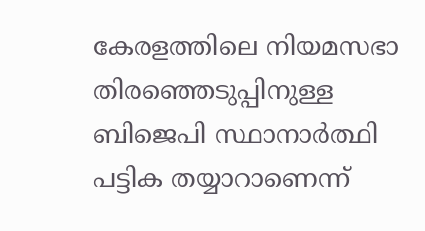കേരളത്തിലെ നിയമസഭാ തിരഞ്ഞെടുപ്പിനുള്ള ബിജെപി സ്ഥാനാർത്ഥി പട്ടിക തയ്യാറാണെന്ന്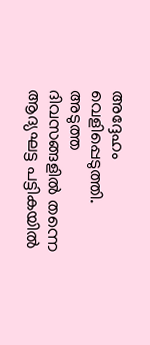അദ്ദേഹം വെളിപ്പെടുത്തി. അടുത്ത ദിവസങ്ങളിൽ തന്നെ ആദ്യഘട്ട പട്ടികയിൽ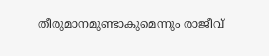തീരുമാനമുണ്ടാകുമെന്നും രാജീവ്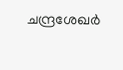ചന്ദ്രശേഖർ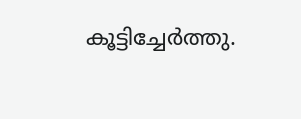കൂട്ടിച്ചേർത്തു.